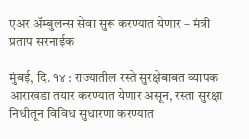एअर अ‍ॅम्बुलन्स सेवा सुरू करण्यात येणार – मंत्री प्रताप सरनाईक

मुंबई, दि. १४ : राज्यातील रस्ते सुरक्षेबाबत व्यापक आराखडा तयार करण्यात येणार असून, रस्ता सुरक्षा निधीतून विविध सुधारणा करण्यात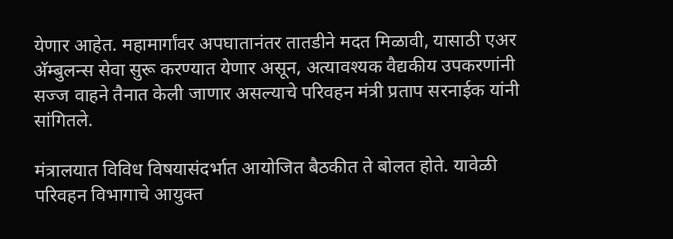येणार आहेत. महामार्गांवर अपघातानंतर तातडीने मदत मिळावी, यासाठी एअर अ‍ॅम्बुलन्स सेवा सुरू करण्यात येणार असून, अत्यावश्यक वैद्यकीय उपकरणांनी सज्ज वाहने तैनात केली जाणार असल्याचे परिवहन मंत्री प्रताप सरनाईक यांनी सांगितले.

मंत्रालयात विविध विषयासंदर्भात आयोजित बैठकीत ते बोलत होते. यावेळी परिवहन विभागाचे आयुक्त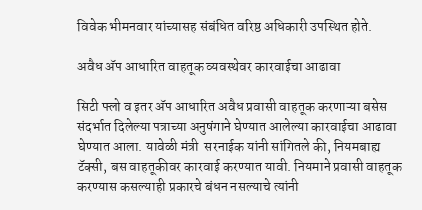विवेक भीमनवार यांच्यासह संबंधित वरिष्ठ अधिकारी उपस्थित होते.

अवैध अ‍ॅप आधारित वाहतूक व्यवस्थेवर कारवाईचा आढावा

सिटी फ्लो व इतर अ‍ॅप आधारित अवैध प्रवासी वाहतूक करणाऱ्या बसेस संदर्भात दिलेल्या पत्राच्या अनुषंगाने घेण्यात आलेल्या कारवाईचा आढावा घेण्यात आला. यावेळी मंत्री  सरनाईक यांनी सांगितले की, नियमबाह्य टॅक्सी, बस वाहतूकीवर कारवाई करण्यात यावी. नियमाने प्रवासी वाहतूक करण्यास कसल्याही प्रकारचे बंधन नसल्याचे त्यांनी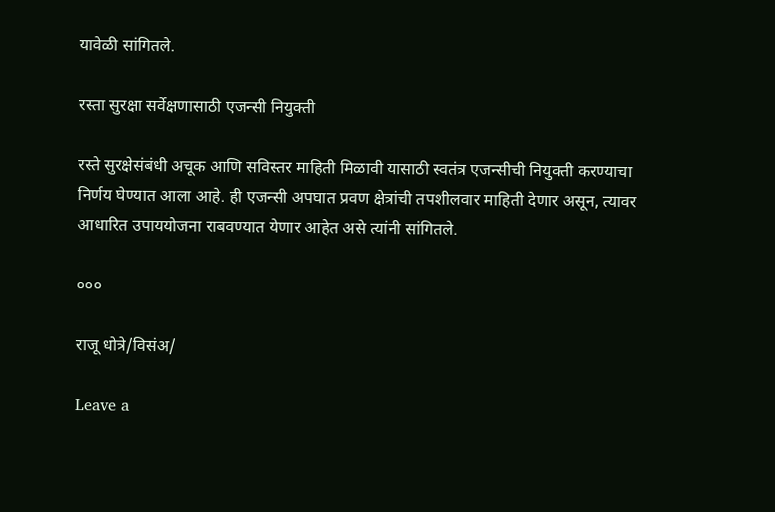यावेळी सांगितले.

रस्ता सुरक्षा सर्वेक्षणासाठी एजन्सी नियुक्ती

रस्ते सुरक्षेसंबंधी अचूक आणि सविस्तर माहिती मिळावी यासाठी स्वतंत्र एजन्सीची नियुक्ती करण्याचा निर्णय घेण्यात आला आहे. ही एजन्सी अपघात प्रवण क्षेत्रांची तपशीलवार माहिती देणार असून, त्यावर आधारित उपाययोजना राबवण्यात येणार आहेत असे त्यांनी सांगितले.

०००

राजू धोत्रे/विसंअ/

Leave a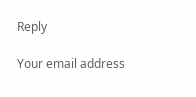Reply

Your email address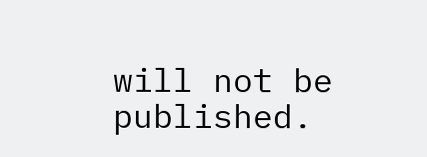will not be published.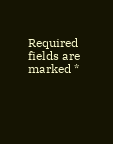Required fields are marked *